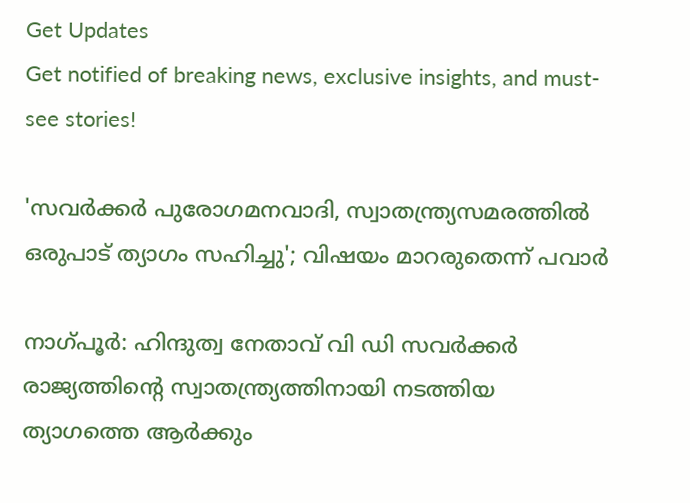Get Updates
Get notified of breaking news, exclusive insights, and must-see stories!

'സവര്‍ക്കര്‍ പുരോഗമനവാദി, സ്വാതന്ത്ര്യസമരത്തില്‍ ഒരുപാട് ത്യാഗം സഹിച്ചു'; വിഷയം മാറരുതെന്ന് പവാര്‍

നാഗ്പൂര്‍: ഹിന്ദുത്വ നേതാവ് വി ഡി സവര്‍ക്കര്‍ രാജ്യത്തിന്റെ സ്വാതന്ത്ര്യത്തിനായി നടത്തിയ ത്യാഗത്തെ ആര്‍ക്കും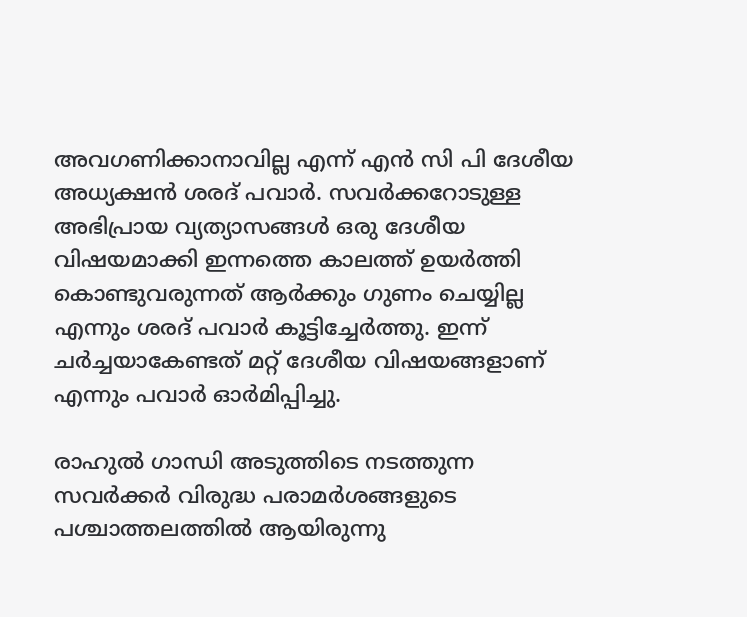അവഗണിക്കാനാവില്ല എന്ന് എന്‍ സി പി ദേശീയ അധ്യക്ഷന്‍ ശരദ് പവാര്‍. സവര്‍ക്കറോടുള്ള അഭിപ്രായ വ്യത്യാസങ്ങള്‍ ഒരു ദേശീയ വിഷയമാക്കി ഇന്നത്തെ കാലത്ത് ഉയര്‍ത്തി കൊണ്ടുവരുന്നത് ആര്‍ക്കും ഗുണം ചെയ്യില്ല എന്നും ശരദ് പവാര്‍ കൂട്ടിച്ചേര്‍ത്തു. ഇന്ന് ചര്‍ച്ചയാകേണ്ടത് മറ്റ് ദേശീയ വിഷയങ്ങളാണ് എന്നും പവാര്‍ ഓര്‍മിപ്പിച്ചു.

രാഹുല്‍ ഗാന്ധി അടുത്തിടെ നടത്തുന്ന സവര്‍ക്കര്‍ വിരുദ്ധ പരാമര്‍ശങ്ങളുടെ പശ്ചാത്തലത്തില്‍ ആയിരുന്നു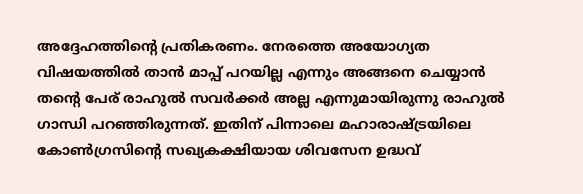അദ്ദേഹത്തിന്റെ പ്രതികരണം. നേരത്തെ അയോഗ്യത വിഷയത്തില്‍ താന്‍ മാപ്പ് പറയില്ല എന്നും അങ്ങനെ ചെയ്യാന്‍ തന്റെ പേര് രാഹുല്‍ സവര്‍ക്കര്‍ അല്ല എന്നുമായിരുന്നു രാഹുല്‍ ഗാന്ധി പറഞ്ഞിരുന്നത്. ഇതിന് പിന്നാലെ മഹാരാഷ്ട്രയിലെ കോണ്‍ഗ്രസിന്റെ സഖ്യകക്ഷിയായ ശിവസേന ഉദ്ധവ്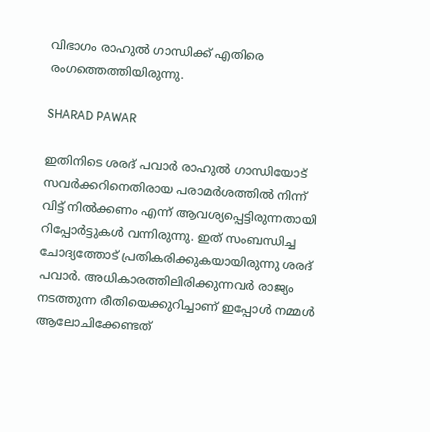വിഭാഗം രാഹുല്‍ ഗാന്ധിക്ക് എതിരെ രംഗത്തെത്തിയിരുന്നു.

SHARAD PAWAR

ഇതിനിടെ ശരദ് പവാര്‍ രാഹുല്‍ ഗാന്ധിയോട് സവര്‍ക്കറിനെതിരായ പരാമര്‍ശത്തില്‍ നിന്ന് വിട്ട് നില്‍ക്കണം എന്ന് ആവശ്യപ്പെട്ടിരുന്നതായി റിപ്പോര്‍ട്ടുകള്‍ വന്നിരുന്നു. ഇത് സംബന്ധിച്ച ചോദ്യത്തോട് പ്രതികരിക്കുകയായിരുന്നു ശരദ് പവാര്‍. അധികാരത്തിലിരിക്കുന്നവര്‍ രാജ്യം നടത്തുന്ന രീതിയെക്കുറിച്ചാണ് ഇപ്പോള്‍ നമ്മള്‍ ആലോചിക്കേണ്ടത്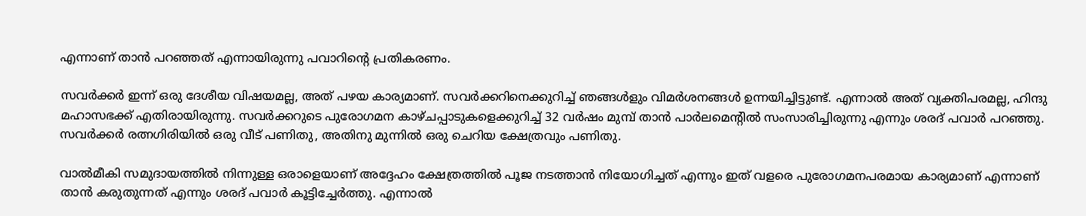എന്നാണ് താന്‍ പറഞ്ഞത് എന്നായിരുന്നു പവാറിന്റെ പ്രതികരണം.

സവര്‍ക്കര്‍ ഇന്ന് ഒരു ദേശീയ വിഷയമല്ല, അത് പഴയ കാര്യമാണ്. സവര്‍ക്കറിനെക്കുറിച്ച് ഞങ്ങള്‍ളും വിമര്‍ശനങ്ങള്‍ ഉന്നയിച്ചിട്ടുണ്ട്. എന്നാല്‍ അത് വ്യക്തിപരമല്ല, ഹിന്ദു മഹാസഭക്ക് എതിരായിരുന്നു. സവര്‍ക്കറുടെ പുരോഗമന കാഴ്ചപ്പാടുകളെക്കുറിച്ച് 32 വര്‍ഷം മുമ്പ് താന്‍ പാര്‍ലമെന്റില്‍ സംസാരിച്ചിരുന്നു എന്നും ശരദ് പവാര്‍ പറഞ്ഞു. സവര്‍ക്കര്‍ രത്നഗിരിയില്‍ ഒരു വീട് പണിതു, അതിനു മുന്നില്‍ ഒരു ചെറിയ ക്ഷേത്രവും പണിതു.

വാല്‍മീകി സമുദായത്തില്‍ നിന്നുള്ള ഒരാളെയാണ് അദ്ദേഹം ക്ഷേത്രത്തില്‍ പൂജ നടത്താന്‍ നിയോഗിച്ചത് എന്നും ഇത് വളരെ പുരോഗമനപരമായ കാര്യമാണ് എന്നാണ് താന്‍ കരുതുന്നത് എന്നും ശരദ് പവാര്‍ കൂട്ടിച്ചേര്‍ത്തു. എന്നാല്‍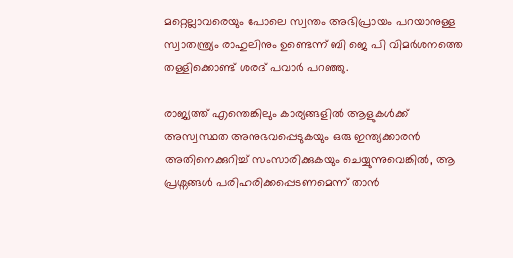മറ്റെല്ലാവരെയും പോലെ സ്വന്തം അഭിപ്രായം പറയാനുള്ള സ്വാതന്ത്ര്യം രാഹുലിനും ഉണ്ടെന്ന് ബി ജെ പി വിമര്‍ശനത്തെ തള്ളിക്കൊണ്ട് ശരദ് പവാര്‍ പറഞ്ഞു.

രാജ്യത്ത് എന്തെങ്കിലും കാര്യങ്ങളില്‍ ആളുകള്‍ക്ക് അസ്വസ്ഥത അനുഭവപ്പെടുകയും ഒരു ഇന്ത്യക്കാരന്‍ അതിനെക്കുറിച്ച് സംസാരിക്കുകയും ചെയ്യുന്നുവെങ്കില്‍, ആ പ്രശ്നങ്ങള്‍ പരിഹരിക്കപ്പെടണമെന്ന് താന്‍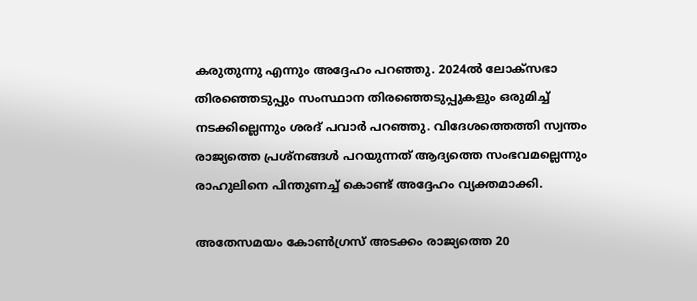കരുതുന്നു എന്നും അദ്ദേഹം പറഞ്ഞു. 2024ല്‍ ലോക്സഭാ തിരഞ്ഞെടുപ്പും സംസ്ഥാന തിരഞ്ഞെടുപ്പുകളും ഒരുമിച്ച് നടക്കില്ലെന്നും ശരദ് പവാര്‍ പറഞ്ഞു. വിദേശത്തെത്തി സ്വന്തം രാജ്യത്തെ പ്രശ്‌നങ്ങള്‍ പറയുന്നത് ആദ്യത്തെ സംഭവമല്ലെന്നും രാഹുലിനെ പിന്തുണച്ച് കൊണ്ട് അദ്ദേഹം വ്യക്തമാക്കി.

അതേസമയം കോണ്‍ഗ്രസ് അടക്കം രാജ്യത്തെ 20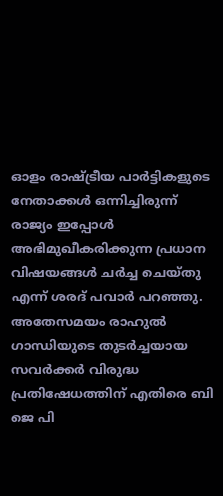ഓളം രാഷ്ട്രീയ പാര്‍ട്ടികളുടെ നേതാക്കള്‍ ഒന്നിച്ചിരുന്ന് രാജ്യം ഇപ്പോള്‍ അഭിമുഖീകരിക്കുന്ന പ്രധാന വിഷയങ്ങള്‍ ചര്‍ച്ച ചെയ്തു എന്ന് ശരദ് പവാര്‍ പറഞ്ഞു. അതേസമയം രാഹുല്‍ ഗാന്ധിയുടെ തുടര്‍ച്ചയായ സവര്‍ക്കര്‍ വിരുദ്ധ പ്രതിഷേധത്തിന് എതിരെ ബി ജെ പി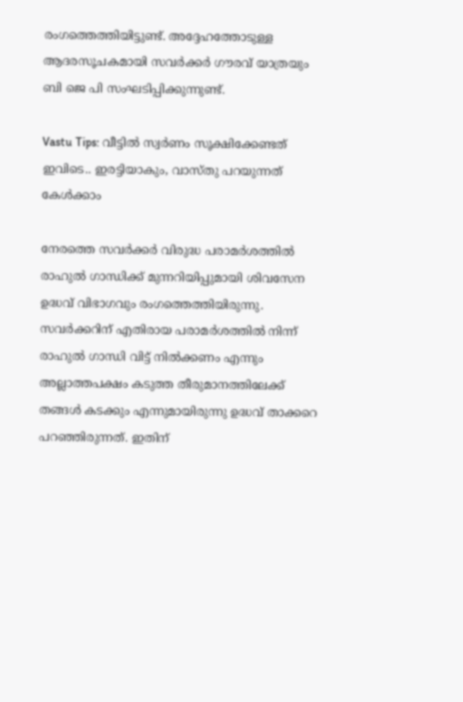രംഗത്തെത്തിയിട്ടുണ്ട്. അദ്ദേഹത്തോടുള്ള ആദരസൂചകമായി സവര്‍ക്കര്‍ ഗൗരവ് യാത്രയും ബി ജെ പി സംഘടിപ്പിക്കുന്നുണ്ട്.

Vastu Tips: വീട്ടില്‍ സ്വര്‍ണം സൂക്ഷിക്കേണ്ടത് ഇവിടെ.. ഇരട്ടിയാകും, വാസ്തു പറയുന്നത് കേള്‍ക്കാം

നേരത്തെ സവര്‍ക്കര്‍ വിരുദ്ധ പരാമര്‍ശത്തില്‍ രാഹുല്‍ ഗാന്ധിക്ക് മുന്നറിയിപ്പുമായി ശിവസേന ഉദ്ധവ് വിഭാഗവും രംഗത്തെത്തിയിരുന്നു. സവര്‍ക്കറിന് എതിരായ പരാമര്‍ശത്തില്‍ നിന്ന് രാഹുല്‍ ഗാന്ധി വിട്ട് നില്‍ക്കണം എന്നും അല്ലാത്തപക്ഷം കടുത്ത തീരുമാനത്തിലേക്ക് തങ്ങള്‍ കടക്കും എന്നുമായിരുന്നു ഉദ്ധവ് താക്കറെ പറഞ്ഞിരുന്നത്. ഇതിന്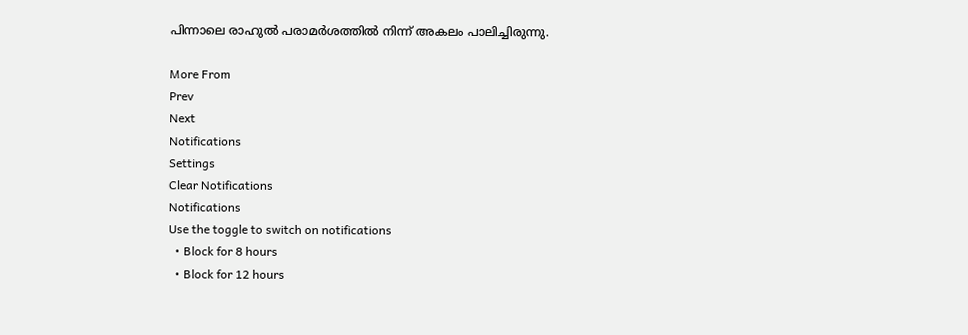പിന്നാലെ രാഹുല്‍ പരാമര്‍ശത്തില്‍ നിന്ന് അകലം പാലിച്ചിരുന്നു.

More From
Prev
Next
Notifications
Settings
Clear Notifications
Notifications
Use the toggle to switch on notifications
  • Block for 8 hours
  • Block for 12 hours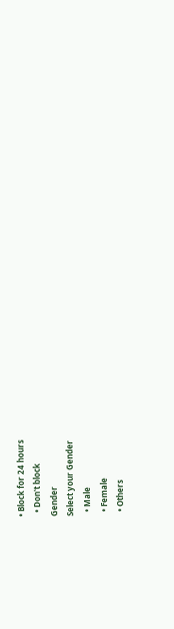• Block for 24 hours
  • Don't block
Gender
Select your Gender
  • Male
  • Female
  • Others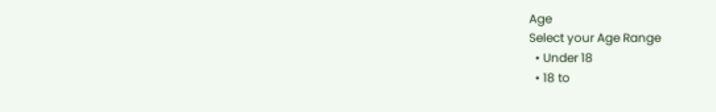Age
Select your Age Range
  • Under 18
  • 18 to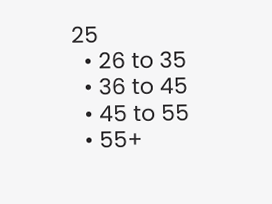25
  • 26 to 35
  • 36 to 45
  • 45 to 55
  • 55+